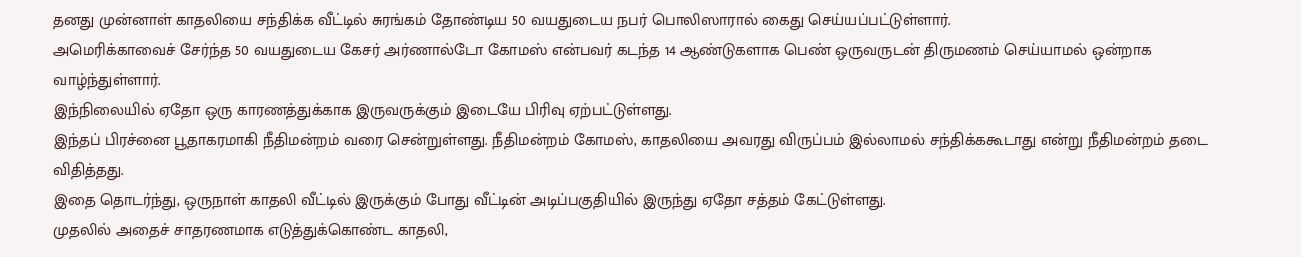தனது முன்னாள் காதலியை சந்திக்க வீட்டில் சுரங்கம் தோண்டிய 50 வயதுடைய நபர் பொலிஸாரால் கைது செய்யப்பட்டுள்ளார்.
அமெரிக்காவைச் சேர்ந்த 50 வயதுடைய கேசர் அர்ணால்டோ கோமஸ் என்பவர் கடந்த 14 ஆண்டுகளாக பெண் ஒருவருடன் திருமணம் செய்யாமல் ஒன்றாக வாழ்ந்துள்ளார்.
இந்நிலையில் ஏதோ ஒரு காரணத்துக்காக இருவருக்கும் இடையே பிரிவு ஏற்பட்டுள்ளது.
இந்தப் பிரச்னை பூதாகரமாகி நீதிமன்றம் வரை சென்றுள்ளது. நீதிமன்றம் கோமஸ், காதலியை அவரது விருப்பம் இல்லாமல் சந்திக்ககூடாது என்று நீதிமன்றம் தடை விதித்தது.
இதை தொடர்ந்து, ஒருநாள் காதலி வீட்டில் இருக்கும் போது வீட்டின் அடிப்பகுதியில் இருந்து ஏதோ சத்தம் கேட்டுள்ளது.
முதலில் அதைச் சாதரணமாக எடுத்துக்கொண்ட காதலி,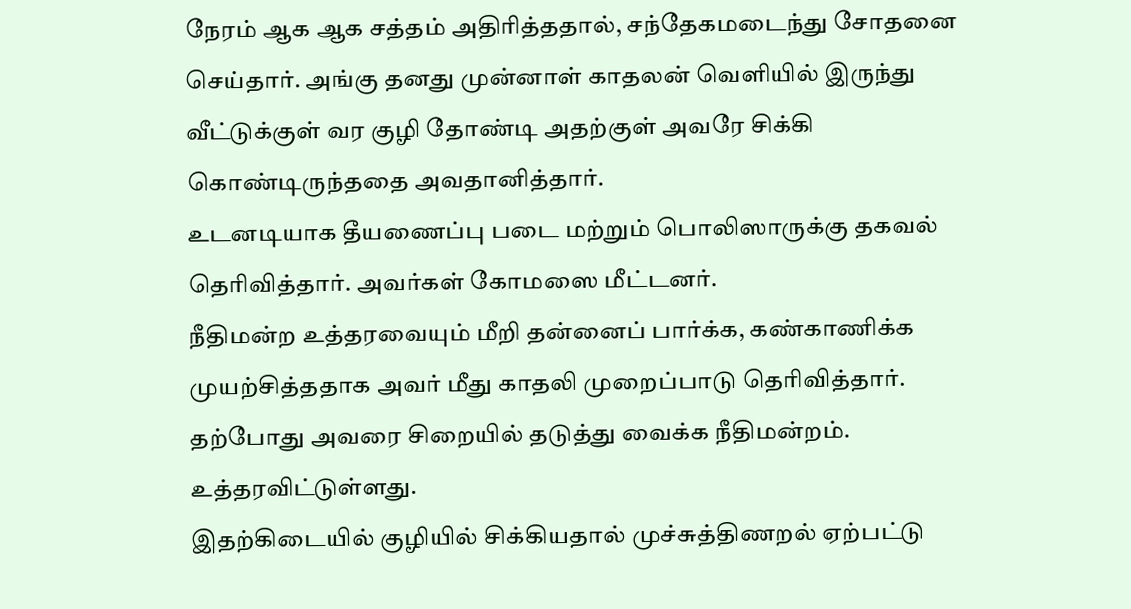நேரம் ஆக ஆக சத்தம் அதிரித்ததால், சந்தேகமடைந்து சோதனை செய்தார். அங்கு தனது முன்னாள் காதலன் வெளியில் இருந்து வீட்டுக்குள் வர குழி தோண்டி அதற்குள் அவரே சிக்கி கொண்டிருந்ததை அவதானித்தார்.
உடனடியாக தீயணைப்பு படை மற்றும் பொலிஸாருக்கு தகவல் தெரிவித்தார். அவர்கள் கோமஸை மீட்டனர்.
நீதிமன்ற உத்தரவையும் மீறி தன்னைப் பார்க்க, கண்காணிக்க முயற்சித்ததாக அவர் மீது காதலி முறைப்பாடு தெரிவித்தார். தற்போது அவரை சிறையில் தடுத்து வைக்க நீதிமன்றம். உத்தரவிட்டுள்ளது.
இதற்கிடையில் குழியில் சிக்கியதால் முச்சுத்திணறல் ஏற்பட்டு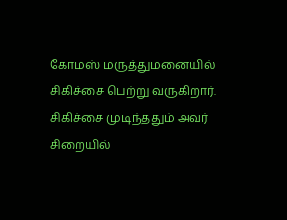கோமஸ் மருத்துமனையில் சிகிச்சை பெற்று வருகிறார்.
சிகிச்சை முடிந்ததும் அவர் சிறையில்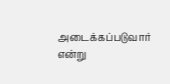அடைக்கப்படுவார் என்று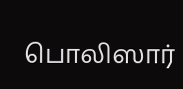பொலிஸார்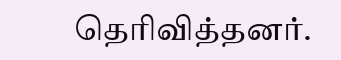தெரிவித்தனர்.